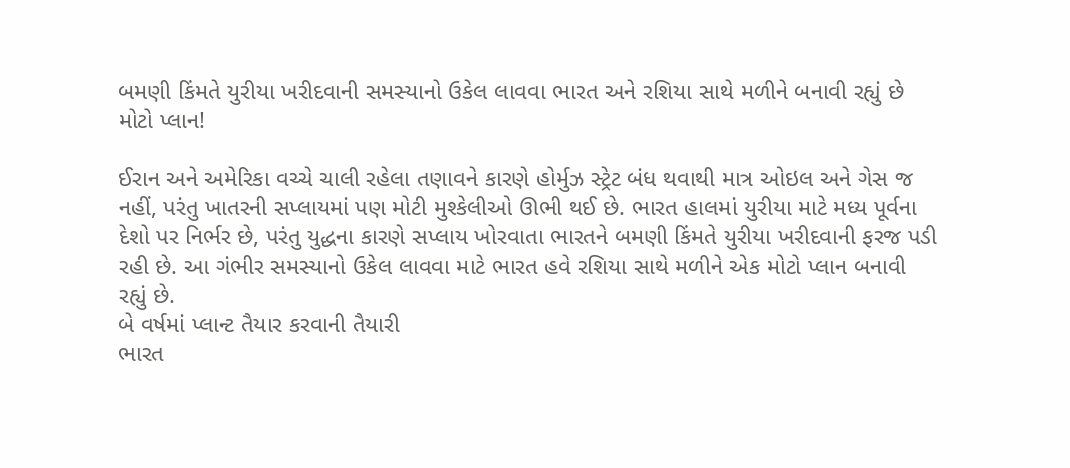બમણી કિંમતે યુરીયા ખરીદવાની સમસ્યાનો ઉકેલ લાવવા ભારત અને રશિયા સાથે મળીને બનાવી રહ્યું છે મોટો પ્લાન!

ઈરાન અને અમેરિકા વચ્ચે ચાલી રહેલા તણાવને કારણે હોર્મુઝ સ્ટ્રેટ બંધ થવાથી માત્ર ઓઇલ અને ગેસ જ નહીં, પરંતુ ખાતરની સપ્લાયમાં પણ મોટી મુશ્કેલીઓ ઊભી થઈ છે. ભારત હાલમાં યુરીયા માટે મધ્ય પૂર્વના દેશો પર નિર્ભર છે, પરંતુ યુદ્ધના કારણે સપ્લાય ખોરવાતા ભારતને બમણી કિંમતે યુરીયા ખરીદવાની ફરજ પડી રહી છે. આ ગંભીર સમસ્યાનો ઉકેલ લાવવા માટે ભારત હવે રશિયા સાથે મળીને એક મોટો પ્લાન બનાવી રહ્યું છે.
બે વર્ષમાં પ્લાન્ટ તૈયાર કરવાની તૈયારી
ભારત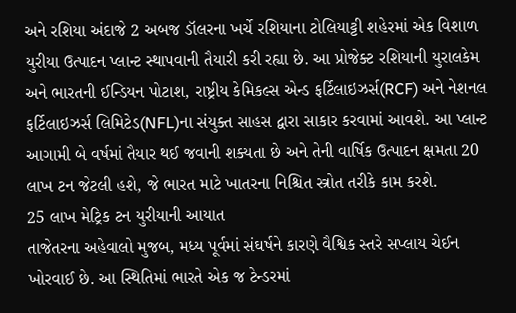અને રશિયા અંદાજે 2 અબજ ડૉલરના ખર્ચે રશિયાના ટોલિયાટ્ટી શહેરમાં એક વિશાળ યુરીયા ઉત્પાદન પ્લાન્ટ સ્થાપવાની તૈયારી કરી રહ્યા છે. આ પ્રોજેક્ટ રશિયાની યુરાલકેમ અને ભારતની ઈન્ડિયન પોટાશ, રાષ્ટ્રીય કેમિકલ્સ એન્ડ ફર્ટિલાઇઝર્સ(RCF) અને નેશનલ ફર્ટિલાઇઝર્સ લિમિટેડ(NFL)ના સંયુક્ત સાહસ દ્વારા સાકાર કરવામાં આવશે. આ પ્લાન્ટ આગામી બે વર્ષમાં તૈયાર થઈ જવાની શક્યતા છે અને તેની વાર્ષિક ઉત્પાદન ક્ષમતા 20 લાખ ટન જેટલી હશે, જે ભારત માટે ખાતરના નિશ્ચિત સ્ત્રોત તરીકે કામ કરશે.
25 લાખ મેટ્રિક ટન યુરીયાની આયાત
તાજેતરના અહેવાલો મુજબ, મધ્ય પૂર્વમાં સંઘર્ષને કારણે વૈશ્વિક સ્તરે સપ્લાય ચેઈન ખોરવાઈ છે. આ સ્થિતિમાં ભારતે એક જ ટેન્ડરમાં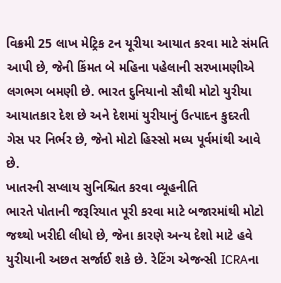વિક્રમી 25 લાખ મેટ્રિક ટન યૂરીયા આયાત કરવા માટે સંમતિ આપી છે, જેની કિંમત બે મહિના પહેલાની સરખામણીએ લગભગ બમણી છે. ભારત દુનિયાનો સૌથી મોટો યુરીયા આયાતકાર દેશ છે અને દેશમાં યુરીયાનું ઉત્પાદન કુદરતી ગેસ પર નિર્ભર છે, જેનો મોટો હિસ્સો મધ્ય પૂર્વમાંથી આવે છે.
ખાતરની સપ્લાય સુનિશ્ચિત કરવા વ્યૂહનીતિ
ભારતે પોતાની જરૂરિયાત પૂરી કરવા માટે બજારમાંથી મોટો જથ્થો ખરીદી લીધો છે, જેના કારણે અન્ય દેશો માટે હવે યુરીયાની અછત સર્જાઈ શકે છે. રેટિંગ એજન્સી ICRAના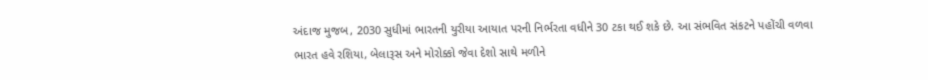અંદાજ મુજબ, 2030 સુધીમાં ભારતની યુરીયા આયાત પરની નિર્ભરતા વધીને 30 ટકા થઈ શકે છે. આ સંભવિત સંકટને પહોંચી વળવા ભારત હવે રશિયા, બેલારૂસ અને મોરોક્કો જેવા દેશો સાથે મળીને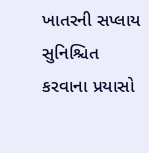ખાતરની સપ્લાય સુનિશ્ચિત કરવાના પ્રયાસો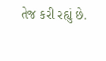તેજ કરી રહ્યું છે.